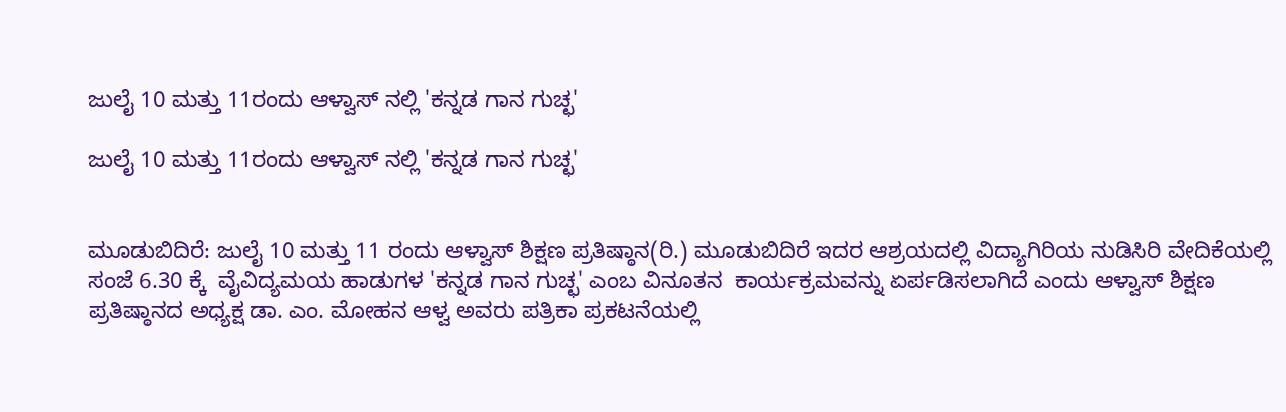ಜುಲೈ 10 ಮತ್ತು 11ರಂದು ಆಳ್ವಾಸ್ ನಲ್ಲಿ 'ಕನ್ನಡ ಗಾನ ಗುಚ್ಛ'

ಜುಲೈ 10 ಮತ್ತು 11ರಂದು ಆಳ್ವಾಸ್ ನಲ್ಲಿ 'ಕನ್ನಡ ಗಾನ ಗುಚ್ಛ'


ಮೂಡುಬಿದಿರೆ: ಜುಲೈ 10 ಮತ್ತು 11 ರಂದು ಆಳ್ವಾಸ್ ಶಿಕ್ಷಣ ಪ್ರತಿಷ್ಠಾನ(ರಿ.) ಮೂಡುಬಿದಿರೆ ಇದರ ಆಶ್ರಯದಲ್ಲಿ ವಿದ್ಯಾಗಿರಿಯ ನುಡಿಸಿರಿ ವೇದಿಕೆಯಲ್ಲಿ ಸಂಜೆ 6.30 ಕ್ಕೆ  ವೈವಿದ್ಯಮಯ ಹಾಡುಗಳ 'ಕನ್ನಡ ಗಾನ ಗುಚ್ಛ' ಎಂಬ ವಿನೂತನ  ಕಾರ್ಯಕ್ರಮವನ್ನು ಏರ್ಪಡಿಸಲಾಗಿದೆ ಎಂದು ಆಳ್ವಾಸ್ ಶಿಕ್ಷಣ ಪ್ರತಿಷ್ಠಾನದ ಅಧ್ಯಕ್ಷ ಡಾ. ಎಂ. ಮೋಹನ ಆಳ್ವ ಅವರು ಪತ್ರಿಕಾ ಪ್ರಕಟನೆಯಲ್ಲಿ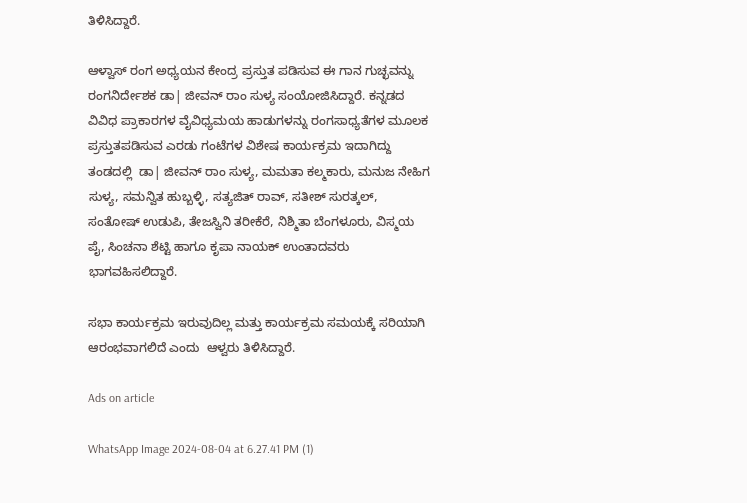ತಿಳಿಸಿದ್ದಾರೆ.

ಆಳ್ವಾಸ್ ರಂಗ ಅಧ್ಯಯನ ಕೇಂದ್ರ ಪ್ರಸ್ತುತ ಪಡಿಸುವ ಈ ಗಾನ ಗುಚ್ಛವನ್ನು ರಂಗನಿರ್ದೇಶಕ ಡಾ| ಜೀವನ್ ರಾಂ ಸುಳ್ಯ ಸಂಯೋಜಿಸಿದ್ದಾರೆ. ಕನ್ನಡದ ವಿವಿಧ ಪ್ರಾಕಾರಗಳ ವೈವಿಧ್ಯಮಯ ಹಾಡುಗಳನ್ನು ರಂಗಸಾಧ್ಯತೆಗಳ ಮೂಲಕ ಪ್ರಸ್ತುತಪಡಿಸುವ ಎರಡು ಗಂಟೆಗಳ ವಿಶೇಷ ಕಾರ್ಯಕ್ರಮ ಇದಾಗಿದ್ದು ತಂಡದಲ್ಲಿ  ಡಾ| ಜೀವನ್ ರಾಂ ಸುಳ್ಯ, ಮಮತಾ ಕಲ್ಮಕಾರು, ಮನುಜ ನೇಹಿಗ ಸುಳ್ಯ, ಸಮನ್ವಿತ ಹುಬ್ಬಳ್ಳಿ, ಸತ್ಯಜಿತ್ ರಾವ್, ಸತೀಶ್ ಸುರತ್ಕಲ್, ಸಂತೋಷ್ ಉಡುಪಿ, ತೇಜಸ್ವಿನಿ ತರೀಕೆರೆ, ನಿಶ್ಮಿತಾ ಬೆಂಗಳೂರು, ವಿಸ್ಮಯ ಪೈ, ಸಿಂಚನಾ ಶೆಟ್ಟಿ ಹಾಗೂ ಕೃಪಾ ನಾಯಕ್ ಉಂತಾದವರು ಭಾಗವಹಿಸಲಿದ್ದಾರೆ.

ಸಭಾ ಕಾರ್ಯಕ್ರಮ ಇರುವುದಿಲ್ಲ ಮತ್ತು ಕಾರ್ಯಕ್ರಮ ಸಮಯಕ್ಕೆ ಸರಿಯಾಗಿ ಆರಂಭವಾಗಲಿದೆ ಎಂದು  ಆಳ್ವರು ತಿಳಿಸಿದ್ದಾರೆ.

Ads on article

WhatsApp Image 2024-08-04 at 6.27.41 PM (1)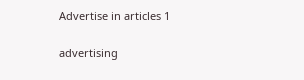Advertise in articles 1

advertising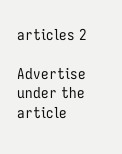articles 2

Advertise under the article